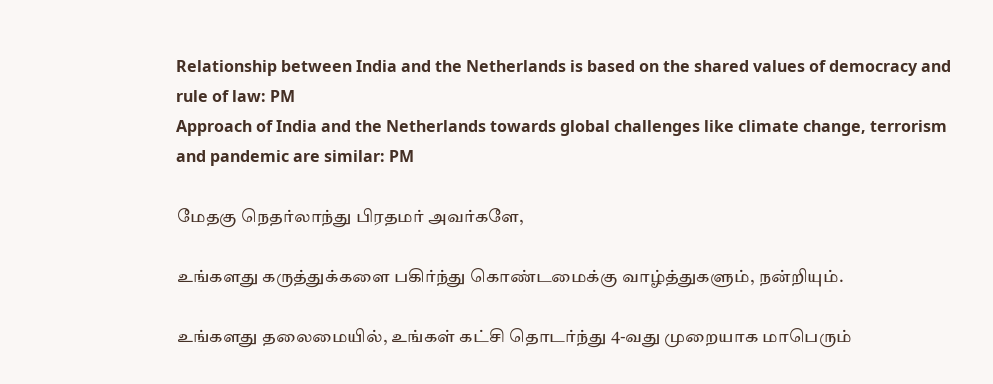Relationship between India and the Netherlands is based on the shared values of democracy and rule of law: PM
Approach of India and the Netherlands towards global challenges like climate change, terrorism and pandemic are similar: PM

மேதகு நெதர்லாந்து பிரதமர் அவர்களே,

உங்களது கருத்துக்களை பகிர்ந்து கொண்டமைக்கு வாழ்த்துகளும், நன்றியும்.

உங்களது தலைமையில், உங்கள் கட்சி தொடர்ந்து 4-வது முறையாக மாபெரும்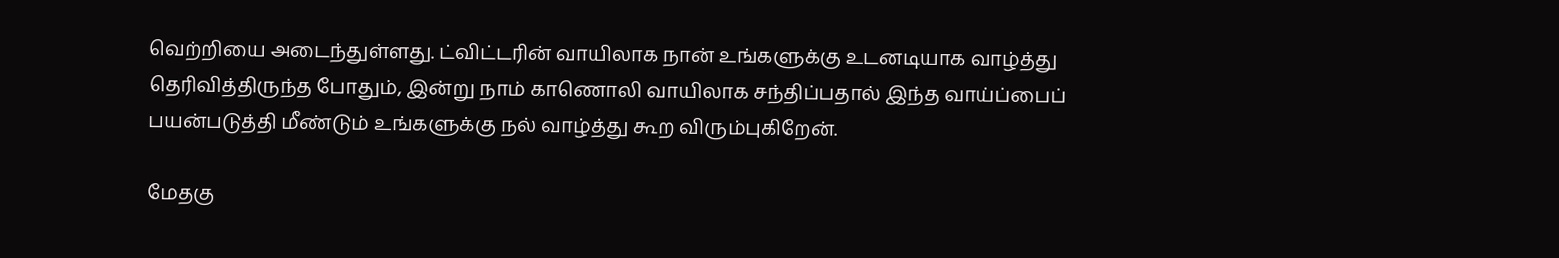வெற்றியை அடைந்துள்ளது. ட்விட்டரின் வாயிலாக நான் உங்களுக்கு உடனடியாக வாழ்த்து தெரிவித்திருந்த போதும், இன்று நாம் காணொலி வாயிலாக சந்திப்பதால் இந்த வாய்ப்பைப் பயன்படுத்தி மீண்டும் உங்களுக்கு நல் வாழ்த்து கூற விரும்புகிறேன்.

மேதகு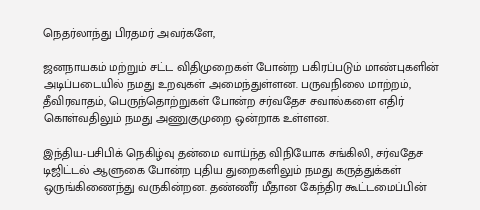நெதர்லாந்து பிரதமர் அவர்களே,

ஜனநாயகம் மற்றும் சட்ட விதிமுறைகள் போன்ற பகிரப்படும் மாண்புகளின் அடிப்படையில் நமது உறவுகள் அமைந்துள்ளன. பருவநிலை மாற்றம், தீவிரவாதம், பெருந்தொற்றுகள் போன்ற சர்வதேச சவால்களை எதிர் கொள்வதிலும் நமது அணுகுமுறை ஒன்றாக உள்ளன.

இந்திய-பசிபிக் நெகிழ்வு தன்மை வாய்ந்த விநியோக சங்கிலி, சர்வதேச டிஜிட்டல் ஆளுகை போன்ற புதிய துறைகளிலும் நமது கருத்துக்கள் ஒருங்கிணைந்து வருகின்றன. தண்ணீர் மீதான கேந்திர கூட்டமைப்பின்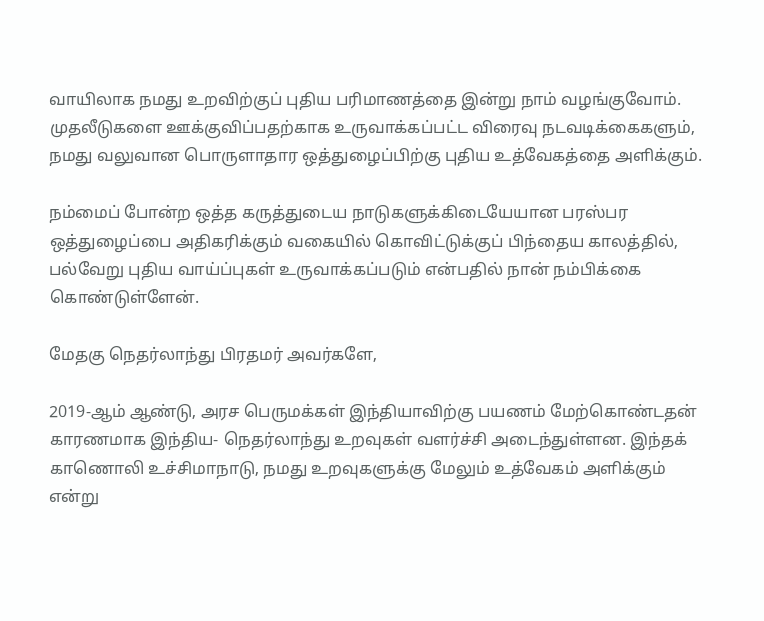வாயிலாக நமது உறவிற்குப் புதிய பரிமாணத்தை இன்று நாம் வழங்குவோம். முதலீடுகளை ஊக்குவிப்பதற்காக உருவாக்கப்பட்ட விரைவு நடவடிக்கைகளும், நமது வலுவான பொருளாதார ஒத்துழைப்பிற்கு புதிய உத்வேகத்தை அளிக்கும்.

நம்மைப் போன்ற ஒத்த கருத்துடைய நாடுகளுக்கிடையேயான பரஸ்பர ஒத்துழைப்பை அதிகரிக்கும் வகையில் கொவிட்டுக்குப் பிந்தைய காலத்தில், பல்வேறு புதிய வாய்ப்புகள் உருவாக்கப்படும் என்பதில் நான் நம்பிக்கை கொண்டுள்ளேன்.

மேதகு நெதர்லாந்து பிரதமர் அவர்களே,

2019-ஆம் ஆண்டு, அரச பெருமக்கள் இந்தியாவிற்கு பயணம் மேற்கொண்டதன் காரணமாக இந்திய- நெதர்லாந்து உறவுகள் வளர்ச்சி அடைந்துள்ளன. இந்தக் காணொலி உச்சிமாநாடு, நமது உறவுகளுக்கு மேலும் உத்வேகம் அளிக்கும் என்று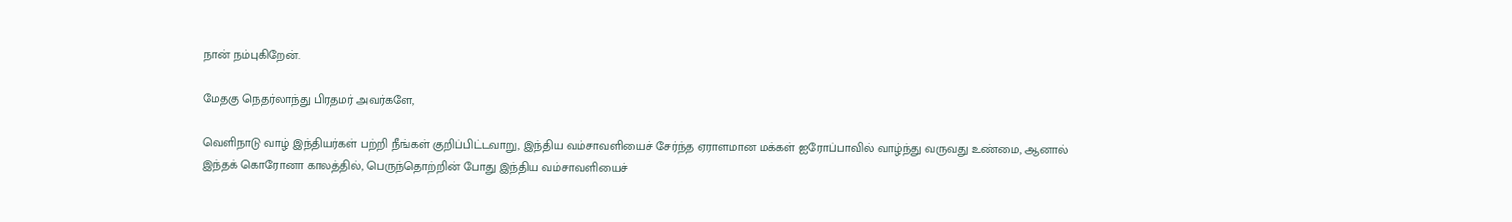நான் நம்புகிறேன்.

மேதகு நெதர்லாந்து பிரதமர் அவர்களே,

வெளிநாடு வாழ் இந்தியர்கள் பற்றி நீங்கள் குறிப்பிட்டவாறு, இந்திய வம்சாவளியைச் சேர்ந்த ஏராளமான மக்கள் ஐரோப்பாவில் வாழ்ந்து வருவது உண்மை, ஆனால் இந்தக் கொரோனா காலத்தில், பெருந்தொற்றின் போது இந்திய வம்சாவளியைச்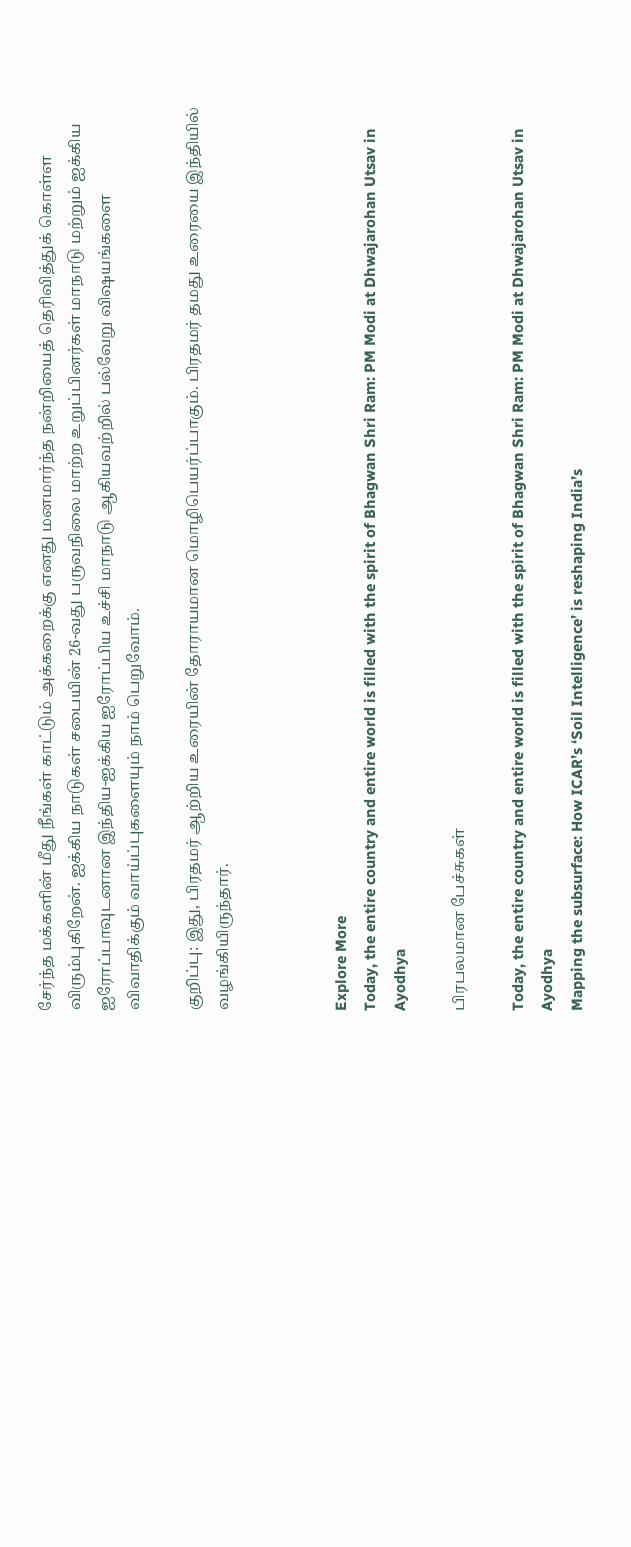சேர்ந்த மக்களின் மீது நீங்கள் காட்டும் அக்கறைக்கு எனது மனமார்ந்த நன்றியைத் தெரிவித்துக் கொள்ள விரும்புகிறேன். ஐக்கிய நாடுகள் சபையின் 26-வது பருவநிலை மாற்ற உறுப்பினர்கள் மாநாடு மற்றும் ஐக்கிய ஐரோப்பாவுடனான இந்திய-ஐக்கிய ஐரோப்பிய உச்சி மாநாடு ஆகியவற்றில் பல்வேறு விஷயங்களை விவாதிக்கும் வாய்ப்புகளையும் நாம் பெறுவோம்.

குறிப்பு: இது, பிரதமர் ஆற்றிய உரையின் தோராயமான மொழிபெயர்ப்பாகும். பிரதமர் தமது உரையை இந்தியில் வழங்கியிருந்தார்.



Explore More
Today, the entire country and entire world is filled with the spirit of Bhagwan Shri Ram: PM Modi at Dhwajarohan Utsav in Ayodhya

பிரபலமான பேச்சுகள்

Today, the entire country and entire world is filled with the spirit of Bhagwan Shri Ram: PM Modi at Dhwajarohan Utsav in Ayodhya
Mapping the subsurface: How ICAR’s ‘Soil Intelligence’ is reshaping India’s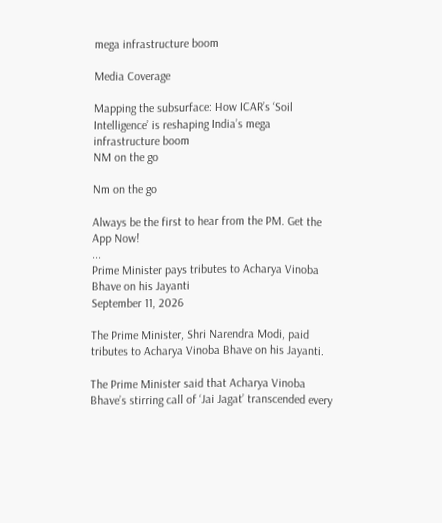mega infrastructure boom

Media Coverage

Mapping the subsurface: How ICAR’s ‘Soil Intelligence’ is reshaping India’s mega infrastructure boom
NM on the go

Nm on the go

Always be the first to hear from the PM. Get the App Now!
...
Prime Minister pays tributes to Acharya Vinoba Bhave on his Jayanti
September 11, 2026

The Prime Minister, Shri Narendra Modi, paid tributes to Acharya Vinoba Bhave on his Jayanti.

The Prime Minister said that Acharya Vinoba Bhave’s stirring call of ‘Jai Jagat’ transcended every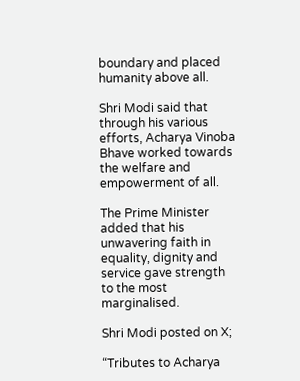boundary and placed humanity above all.

Shri Modi said that through his various efforts, Acharya Vinoba Bhave worked towards the welfare and empowerment of all.

The Prime Minister added that his unwavering faith in equality, dignity and service gave strength to the most marginalised.

Shri Modi posted on X;

“Tributes to Acharya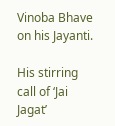Vinoba Bhave on his Jayanti.

His stirring call of ‘Jai Jagat’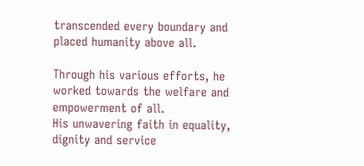transcended every boundary and placed humanity above all.

Through his various efforts, he worked towards the welfare and empowerment of all.
His unwavering faith in equality, dignity and service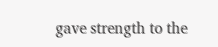gave strength to the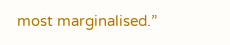most marginalised.”